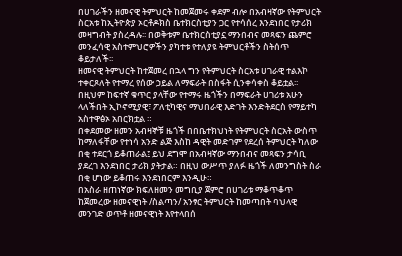በሀገራችን ዘመናዊ ትምህርት ከመጀመሩ ቀደም ብሎ በአብዛኛው የትምህርት ስርአቱ ከኢትዮጵያ ኦርቶዶክስ ቤተክርስቲያን ጋር የተሳሰረ እንደነበር የታሪክ መዛግብት ያስረዳሉ፡፡ በወቅቱም ቤተክርስቲያኗ ማንበብና መጻፍን ጨምሮ መንፈሳዊ አስተምህሮዎችን ያካተቱ የተለያዩ ትምህርቶችን ስትሰጥ ቆይታለች፡፡
ዘመናዊ ትምህርት ከተጀመረ በኋላ ግን የትምህርት ስርአቱ ሀገራዊ ተልእኮ ተቀርጾለት የተማረ የሰው ኃይል ለማፍራት በስፋት ሲንቀሳቀስ ቆይቷል፡፡ በዚህም ከፍተኛ ቁጥር ያላቸው የተማሩ ዜጎችን በማፍራት ሀገሪቱ አሁን ላለችበት ኢኮኖሚያዊ፣ ፖለቲካዊና ማህበራዊ እድገት እንድትደርስ የማይተካ አስተዋፅኦ አበርክቷል ።
በቀደመው ዘመን አብዛኞቹ ዜጎች በበቤተክህነት የትምህርት ስርአት ውስጥ ከማለፋቸው የተነሳ አንድ ልጅ እስከ ዳዊት መድገም የደረሰ ትምህርት ካለው በቂ ተደርጎ ይቆጠራል፤ ይህ ደግሞ በአብዛኛው ማንበብና መጻፍን ታሳቢ ያደረገ እንደነበር ታሪክ ያትታል። በዚህ ውሥጥ ያለፉ ዜጎች ለመንግስት ስራ በቂ ሆነው ይቆጠሩ እንደነበርም እንዲሁ።
በአስራ ዘጠነኛው ክፍለዘመን መግቢያ ጀምሮ በሀገሪቱ ማቆጥቆጥ ከጀመረው ዘመናዊነት /ስልጣን/ አንፃር ትምህርት ከመጣበት ባህላዊ መንገድ ወጥቶ ዘመናዊነት እየተላበሰ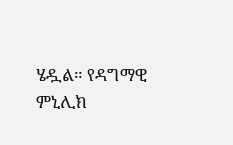ሄዷል። የዳግማዊ ምኒሊክ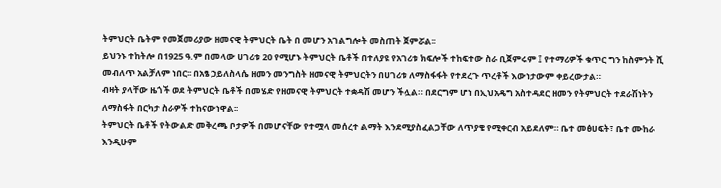ትምህርት ቤትም የመጀመሪያው ዘመናዊ ትምህርት ቤት በ መሆን አገልግሎት መስጠት ጀምሯል፡፡
ይህንኑ ተከትሎ በ1925 ዓ.ም በመላው ሀገሪቱ 20 የሚሆኑ ትምህርት ቤቶች በተለያዩ የአገሪቱ ክፍሎች ተከፍተው ስራ ቢጀምሩም ፤ የተማሪዎች ቁጥር ግን ከስምንት ሺ መብለጥ አልቻለም ነበር፡፡ በአፄ ኃይለስላሴ ዘመን መንግስት ዘመናዊ ትምህርትን በሀገሪቱ ለማስፋፋት የተደረጉ ጥረቶች እውነታውም ቀይረውታል።
ብዛት ያላቸው ዜጎች ወደ ትምህርት ቤቶች በመሄድ የዘመናዊ ትምህርት ተቋዳሽ መሆን ችሏል። በደርግም ሆነ በኢህአዴግ አስተዳደር ዘመን የትምህርት ተደራሽነትን ለማስፋት በርካታ ስራዎች ተከናውነዋል፡፡
ትምህርት ቤቶች የትውልድ መቅረጫ ቦታዎች በመሆናቸው የተሟላ መሰረተ ልማት እንደሚያስፈልጋቸው ለጥያቄ የሚቀርብ አይደለም። ቤተ መፅሀፍት፣ ቤተ ሙከራ እንዲሁም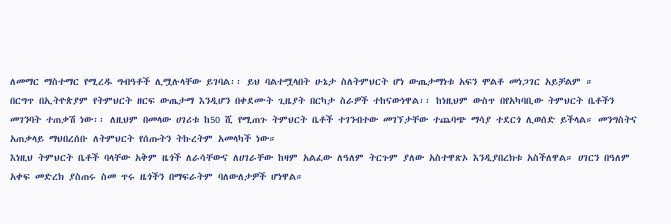ለመማር ማስተማር የሚረዱ ግብዓቶች ሊሟሉላቸው ይገባል፡፡ ይህ ባልተሟላበት ሁኔታ ስለትምህርት ሆነ ውጤታማነቱ አፍን ሞልቶ መነጋገር አይቻልም ።
በርግጥ በኢትዮጵያም የትምህርት ዘርፍ ውጤታማ እንዲሆን በቀደሙት ጊዜያት በርካታ ስራዎች ተከናውነዋል፡፡ ከነዚህም ውስጥ በየአካባቢው ትምህርት ቤቶችን መገንባት ተጠቃሽ ነው፡፡ ለዚህም በመላው ሀገሪቱ ከ50 ሺ የሚጠጉ ትምህርት ቤቶች ተገንብተው መገኘታቸው ተጨባጭ ማሳያ ተደርጎ ሊወሰድ ይችላል። መንግስትና አጠቃላይ ማህበረሰቡ ለትምህርት የሰጡትን ትኩረትም አመላካች ነው።
እነዚህ ትምህርት ቤቶች ባላቸው አቅም ዜጎች ለራሳቸውና ለሀገራቸው ከዛም አልፈው ለዓለም ትርጉም ያለው አስተዋጽኦ እንዲያበረክቱ አስችለዋል። ሀገርን በዓለም አቀፍ መድረክ ያስጠሩ ስመ ጥሩ ዜጎችን በማፍራትም ባለውለታዎች ሆነዋል።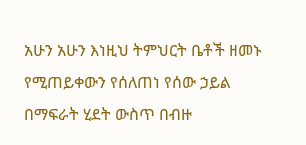አሁን አሁን እነዚህ ትምህርት ቤቶች ዘመኑ የሚጠይቀውን የሰለጠነ የሰው ኃይል በማፍራት ሂደት ውስጥ በብዙ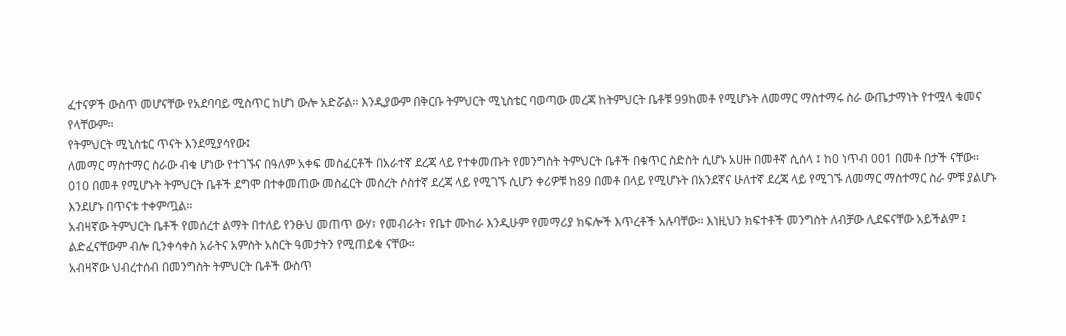ፈተናዎች ውስጥ መሆናቸው የአደባባይ ሚስጥር ከሆነ ውሎ አድሯል። እንዲያውም በቅርቡ ትምህርት ሚኒስቴር ባወጣው መረጃ ከትምህርት ቤቶቹ 99ከመቶ የሚሆኑት ለመማር ማስተማሩ ስራ ውጤታማነት የተሟላ ቁመና የላቸውም።
የትምህርት ሚኒስቴር ጥናት እንደሚያሳየው፤
ለመማር ማስተማር ስራው ብቁ ሆነው የተገኙና በዓለም አቀፍ መስፈርቶች በአራተኛ ደረጃ ላይ የተቀመጡት የመንግስት ትምህርት ቤቶች በቁጥር ስድስት ሲሆኑ አሀዙ በመቶኛ ሲሰላ ፤ ከ0 ነጥብ 001 በመቶ በታች ናቸው፡፡
010 በመቶ የሚሆኑት ትምህርት ቤቶች ደግሞ በተቀመጠው መስፈርት መሰረት ሶስተኛ ደረጃ ላይ የሚገኙ ሲሆን ቀሪዎቹ ከ89 በመቶ በላይ የሚሆኑት በአንደኛና ሁለተኛ ደረጃ ላይ የሚገኙ ለመማር ማስተማር ስራ ምቹ ያልሆኑ እንደሆኑ በጥናቱ ተቀምጧል።
አብዛኛው ትምህርት ቤቶች የመሰረተ ልማት በተለይ የንፁህ መጠጥ ውሃ፣ የመብራት፣ የቤተ ሙከራ እንዲሁም የመማሪያ ክፍሎች እጥረቶች አሉባቸው፡፡ እነዚህን ክፍተቶች መንግስት ለብቻው ሊደፍናቸው አይችልም ፤ ልድፈናቸውም ብሎ ቢንቀሳቀስ አራትና አምስት አስርት ዓመታትን የሚጠይቁ ናቸው።
አብዛኛው ህብረተሰብ በመንግስት ትምህርት ቤቶች ውስጥ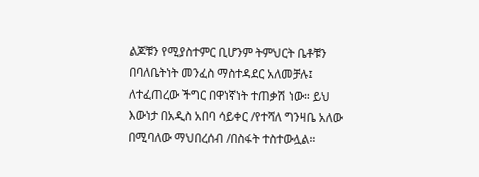ልጆቹን የሚያስተምር ቢሆንም ትምህርት ቤቶቹን በባለቤትነት መንፈስ ማስተዳደር አለመቻሉ፤ ለተፈጠረው ችግር በዋነኛነት ተጠቃሽ ነው። ይህ እውነታ በአዲስ አበባ ሳይቀር /የተሻለ ግንዛቤ አለው በሚባለው ማህበረሰብ /በስፋት ተስተውሏል።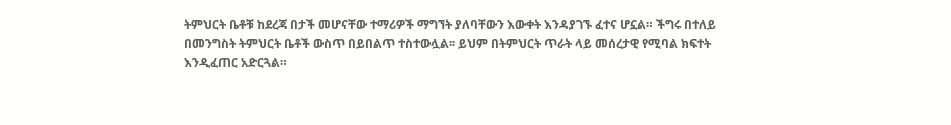ትምህርት ቤቶቹ ከደረጃ በታች መሆናቸው ተማሪዎች ማግኘት ያለባቸውን እውቀት እንዳያገኙ ፈተና ሆኗል። ችግሩ በተለይ በመንግስት ትምህርት ቤቶች ውስጥ በይበልጥ ተስተውሏል፡፡ ይህም በትምህርት ጥራት ላይ መሰረታዊ የሚባል ክፍተት እንዲፈጠር አድርጓል።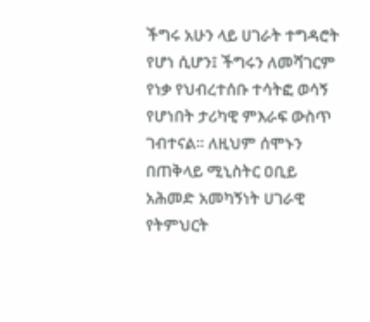ችግሩ አሁን ላይ ሀገራት ተግዳሮት የሆነ ሲሆን፤ ችግሩን ለመሻገርም የነቃ የህብረተሰቡ ተሳትፎ ወሳኝ የሆነበት ታሪካዊ ምእራፍ ውስጥ ገብተናል፡፡ ለዚህም ሰሞኑን በጠቅላይ ሚኒስትር ዐቢይ አሕመድ አመካኝነት ሀገራዊ የትምህርት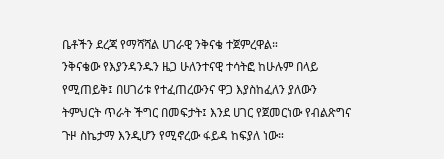ቤቶችን ደረጃ የማሻሻል ሀገራዊ ንቅናቄ ተጀምረዋል።
ንቅናቄው የእያንዳንዱን ዜጋ ሁለንተናዊ ተሳትፎ ከሁሉም በላይ የሚጠይቅ፤ በሀገሪቱ የተፈጠረውንና ዋጋ እያስከፈለን ያለውን ትምህርት ጥራት ችግር በመፍታት፤ እንደ ሀገር የጀመርነው የብልጽግና ጉዞ ስኬታማ እንዲሆን የሚኖረው ፋይዳ ከፍያለ ነው።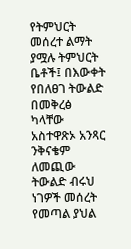የትምህርት መሰረተ ልማት ያሟሉ ትምህርት ቤቶች፤ በእውቀት የበለፀገ ትውልድ በመቅረፅ ካላቸው አስተዋጽኦ አንጻር ንቅናቄም ለመጪው ትውልድ ብሩህ ነገዎች መሰረት የመጣል ያህል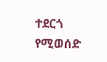ተደርጎ የሚወሰድ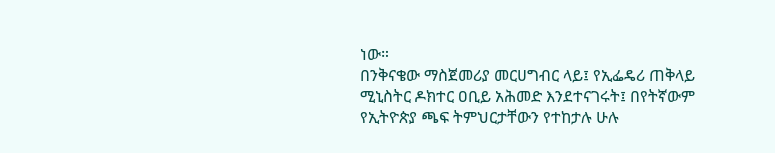ነው።
በንቅናቄው ማስጀመሪያ መርሀግብር ላይ፤ የኢፌዴሪ ጠቅላይ ሚኒስትር ዶክተር ዐቢይ አሕመድ እንደተናገሩት፤ በየትኛውም የኢትዮጵያ ጫፍ ትምህርታቸውን የተከታሉ ሁሉ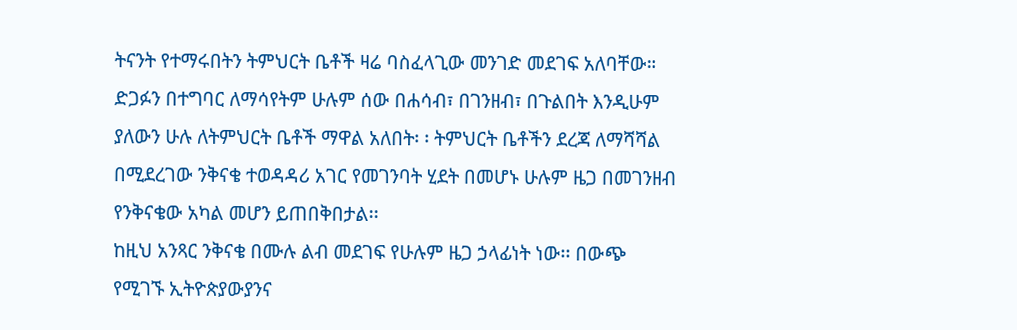ትናንት የተማሩበትን ትምህርት ቤቶች ዛሬ ባስፈላጊው መንገድ መደገፍ አለባቸው።
ድጋፉን በተግባር ለማሳየትም ሁሉም ሰው በሐሳብ፣ በገንዘብ፣ በጉልበት እንዲሁም ያለውን ሁሉ ለትምህርት ቤቶች ማዋል አለበት፡ ፡ ትምህርት ቤቶችን ደረጃ ለማሻሻል በሚደረገው ንቅናቄ ተወዳዳሪ አገር የመገንባት ሂደት በመሆኑ ሁሉም ዜጋ በመገንዘብ የንቅናቄው አካል መሆን ይጠበቅበታል፡፡
ከዚህ አንጻር ንቅናቄ በሙሉ ልብ መደገፍ የሁሉም ዜጋ ኃላፊነት ነው፡፡ በውጭ የሚገኙ ኢትዮጵያውያንና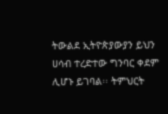ትውልደ ኢትዮጵያውያን ይህን ሀሳብ ተረድተው ግንባር ቀደም ሊሆኑ ይገባል፡፡ ትምህርት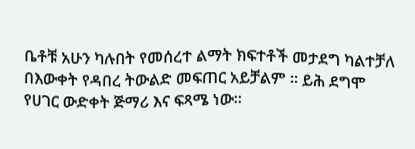ቤቶቹ አሁን ካሉበት የመሰረተ ልማት ክፍተቶች መታደግ ካልተቻለ በእውቀት የዳበረ ትውልድ መፍጠር አይቻልም ፡፡ ይሕ ደግሞ የሀገር ውድቀት ጅማሪ እና ፍጻሜ ነው።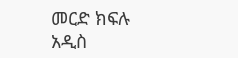መርድ ክፍሉ
አዲስ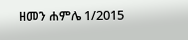ዘመን ሐምሌ 1/2015